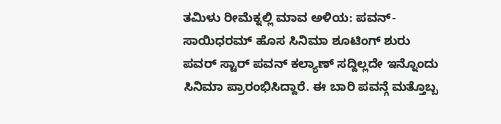ತಮಿಳು ರೀಮೆಕ್ನಲ್ಲಿ ಮಾವ ಅಳಿಯ: ಪವನ್- ಸಾಯಿಧರಮ್ ಹೊಸ ಸಿನಿಮಾ ಶೂಟಿಂಗ್ ಶುರು
ಪವರ್ ಸ್ಟಾರ್ ಪವನ್ ಕಲ್ಯಾಣ್ ಸದ್ದಿಲ್ಲದೇ ಇನ್ನೊಂದು ಸಿನಿಮಾ ಪ್ರಾರಂಭಿಸಿದ್ದಾರೆ. ಈ ಬಾರಿ ಪವನ್ಗೆ ಮತ್ತೊಬ್ಬ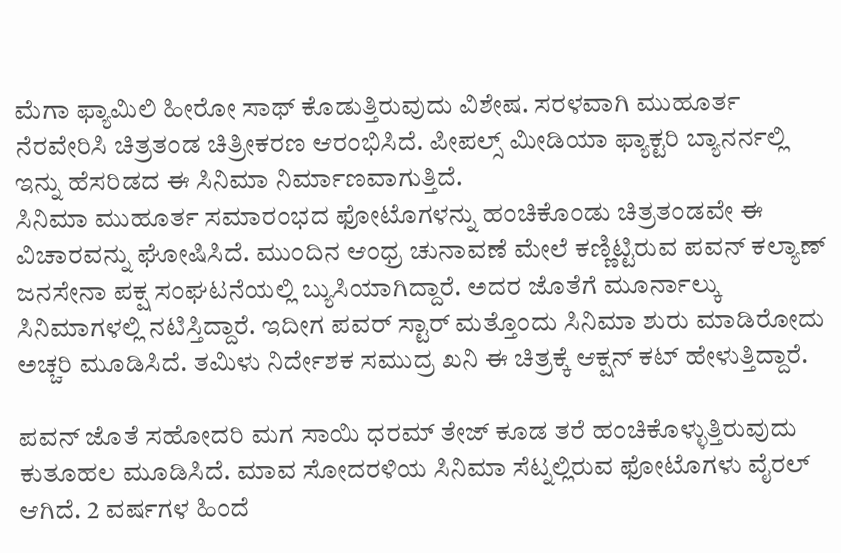ಮೆಗಾ ಫ್ಯಾಮಿಲಿ ಹೀರೋ ಸಾಥ್ ಕೊಡುತ್ತಿರುವುದು ವಿಶೇಷ. ಸರಳವಾಗಿ ಮುಹೂರ್ತ ನೆರವೇರಿಸಿ ಚಿತ್ರತಂಡ ಚಿತ್ರೀಕರಣ ಆರಂಭಿಸಿದೆ. ಪೀಪಲ್ಸ್ ಮೀಡಿಯಾ ಫ್ಯಾಕ್ಟರಿ ಬ್ಯಾನರ್ನಲ್ಲಿ ಇನ್ನು ಹೆಸರಿಡದ ಈ ಸಿನಿಮಾ ನಿರ್ಮಾಣವಾಗುತ್ತಿದೆ.
ಸಿನಿಮಾ ಮುಹೂರ್ತ ಸಮಾರಂಭದ ಫೋಟೊಗಳನ್ನು ಹಂಚಿಕೊಂಡು ಚಿತ್ರತಂಡವೇ ಈ ವಿಚಾರವನ್ನು ಘೋಷಿಸಿದೆ. ಮುಂದಿನ ಆಂಧ್ರ ಚುನಾವಣೆ ಮೇಲೆ ಕಣ್ಣಿಟ್ಟಿರುವ ಪವನ್ ಕಲ್ಯಾಣ್ ಜನಸೇನಾ ಪಕ್ಷ ಸಂಘಟನೆಯಲ್ಲಿ ಬ್ಯುಸಿಯಾಗಿದ್ದಾರೆ. ಅದರ ಜೊತೆಗೆ ಮೂರ್ನಾಲ್ಕು ಸಿನಿಮಾಗಳಲ್ಲಿ ನಟಿಸ್ತಿದ್ದಾರೆ. ಇದೀಗ ಪವರ್ ಸ್ಟಾರ್ ಮತ್ತೊಂದು ಸಿನಿಮಾ ಶುರು ಮಾಡಿರೋದು ಅಚ್ಚರಿ ಮೂಡಿಸಿದೆ. ತಮಿಳು ನಿರ್ದೇಶಕ ಸಮುದ್ರ ಖನಿ ಈ ಚಿತ್ರಕ್ಕೆ ಆಕ್ಷನ್ ಕಟ್ ಹೇಳುತ್ತಿದ್ದಾರೆ.

ಪವನ್ ಜೊತೆ ಸಹೋದರಿ ಮಗ ಸಾಯಿ ಧರಮ್ ತೇಜ್ ಕೂಡ ತರೆ ಹಂಚಿಕೊಳ್ಳುತ್ತಿರುವುದು ಕುತೂಹಲ ಮೂಡಿಸಿದೆ. ಮಾವ ಸೋದರಳಿಯ ಸಿನಿಮಾ ಸೆಟ್ನಲ್ಲಿರುವ ಫೋಟೊಗಳು ವೈರಲ್ ಆಗಿದೆ. 2 ವರ್ಷಗಳ ಹಿಂದೆ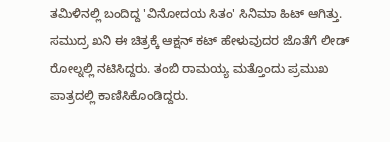ತಮಿಳಿನಲ್ಲಿ ಬಂದಿದ್ದ 'ವಿನೋದಯ ಸಿತಂ' ಸಿನಿಮಾ ಹಿಟ್ ಆಗಿತ್ತು. ಸಮುದ್ರ ಖನಿ ಈ ಚಿತ್ರಕ್ಕೆ ಆಕ್ಷನ್ ಕಟ್ ಹೇಳುವುದರ ಜೊತೆಗೆ ಲೀಡ್ ರೋಲ್ನಲ್ಲಿ ನಟಿಸಿದ್ದರು. ತಂಬಿ ರಾಮಯ್ಯ ಮತ್ತೊಂದು ಪ್ರಮುಖ ಪಾತ್ರದಲ್ಲಿ ಕಾಣಿಸಿಕೊಂಡಿದ್ದರು.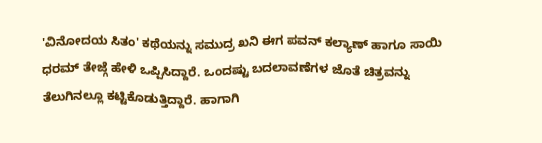'ವಿನೋದಯ ಸಿತಂ' ಕಥೆಯನ್ನು ಸಮುದ್ರ ಖನಿ ಈಗ ಪವನ್ ಕಲ್ಯಾಣ್ ಹಾಗೂ ಸಾಯಿ ಧರಮ್ ತೇಜ್ಗೆ ಹೇಳಿ ಒಪ್ಪಿಸಿದ್ದಾರೆ. ಒಂದಷ್ಟು ಬದಲಾವಣೆಗಳ ಜೊತೆ ಚಿತ್ರವನ್ನು ತೆಲುಗಿನಲ್ಲೂ ಕಟ್ಟಿಕೊಡುತ್ತಿದ್ದಾರೆ. ಹಾಗಾಗಿ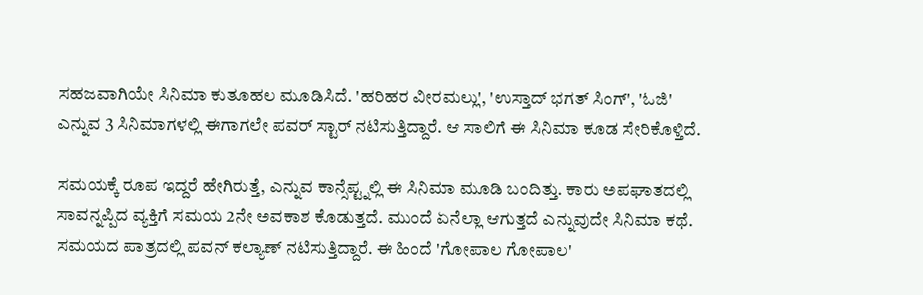ಸಹಜವಾಗಿಯೇ ಸಿನಿಮಾ ಕುತೂಹಲ ಮೂಡಿಸಿದೆ. 'ಹರಿಹರ ವೀರಮಲ್ಲು', 'ಉಸ್ತಾದ್ ಭಗತ್ ಸಿಂಗ್', 'ಓಜಿ' ಎನ್ನುವ 3 ಸಿನಿಮಾಗಳಲ್ಲಿ ಈಗಾಗಲೇ ಪವರ್ ಸ್ಟಾರ್ ನಟಿಸುತ್ತಿದ್ದಾರೆ. ಆ ಸಾಲಿಗೆ ಈ ಸಿನಿಮಾ ಕೂಡ ಸೇರಿಕೊಳ್ತಿದೆ.

ಸಮಯಕ್ಕೆ ರೂಪ ಇದ್ದರೆ ಹೇಗಿರುತ್ತೆ, ಎನ್ನುವ ಕಾನ್ಸೆಪ್ಟ್ನಲ್ಲಿ ಈ ಸಿನಿಮಾ ಮೂಡಿ ಬಂದಿತ್ತು. ಕಾರು ಅಪಘಾತದಲ್ಲಿ ಸಾವನ್ನಪ್ಪಿದ ವ್ಯಕ್ತಿಗೆ ಸಮಯ 2ನೇ ಅವಕಾಶ ಕೊಡುತ್ತದೆ. ಮುಂದೆ ಏನೆಲ್ಲಾ ಆಗುತ್ತದೆ ಎನ್ನುವುದೇ ಸಿನಿಮಾ ಕಥೆ. ಸಮಯದ ಪಾತ್ರದಲ್ಲಿ ಪವನ್ ಕಲ್ಯಾಣ್ ನಟಿಸುತ್ತಿದ್ದಾರೆ. ಈ ಹಿಂದೆ 'ಗೋಪಾಲ ಗೋಪಾಲ'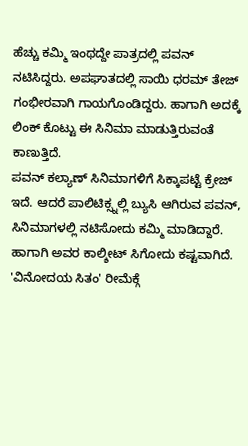ಹೆಚ್ಚು ಕಮ್ಮಿ ಇಂಥದ್ದೇ ಪಾತ್ರದಲ್ಲಿ ಪವನ್ ನಟಿಸಿದ್ದರು. ಅಪಘಾತದಲ್ಲಿ ಸಾಯಿ ಧರಮ್ ತೇಜ್ ಗಂಭೀರವಾಗಿ ಗಾಯಗೊಂಡಿದ್ದರು. ಹಾಗಾಗಿ ಅದಕ್ಕೆ ಲಿಂಕ್ ಕೊಟ್ಟು ಈ ಸಿನಿಮಾ ಮಾಡುತ್ತಿರುವಂತೆ ಕಾಣುತ್ತಿದೆ.
ಪವನ್ ಕಲ್ಯಾಣ್ ಸಿನಿಮಾಗಳಿಗೆ ಸಿಕ್ಕಾಪಟ್ಟೆ ಕ್ರೇಜ್ ಇದೆ. ಆದರೆ ಪಾಲಿಟಿಕ್ಸ್ನಲ್ಲಿ ಬ್ಯುಸಿ ಆಗಿರುವ ಪವನ್, ಸಿನಿಮಾಗಳಲ್ಲಿ ನಟಿಸೋದು ಕಮ್ಮಿ ಮಾಡಿದ್ದಾರೆ. ಹಾಗಾಗಿ ಅವರ ಕಾಲ್ಶೀಟ್ ಸಿಗೋದು ಕಷ್ಟವಾಗಿದೆ. 'ವಿನೋದಯ ಸಿತಂ' ರೀಮೆಕ್ಗೆ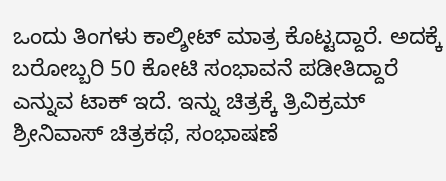ಒಂದು ತಿಂಗಳು ಕಾಲ್ಶೀಟ್ ಮಾತ್ರ ಕೊಟ್ಟದ್ದಾರೆ. ಅದಕ್ಕೆ ಬರೋಬ್ಬರಿ 50 ಕೋಟಿ ಸಂಭಾವನೆ ಪಡೀತಿದ್ದಾರೆ ಎನ್ನುವ ಟಾಕ್ ಇದೆ. ಇನ್ನು ಚಿತ್ರಕ್ಕೆ ತ್ರಿವಿಕ್ರಮ್ ಶ್ರೀನಿವಾಸ್ ಚಿತ್ರಕಥೆ, ಸಂಭಾಷಣೆ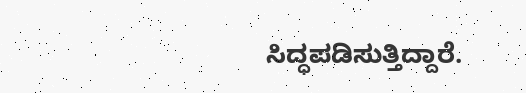ಸಿದ್ಧಪಡಿಸುತ್ತಿದ್ದಾರೆ.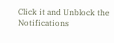Click it and Unblock the Notifications